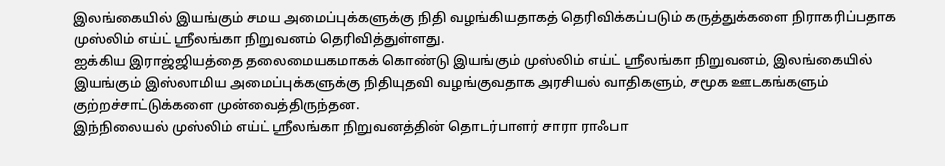இலங்கையில் இயங்கும் சமய அமைப்புக்களுக்கு நிதி வழங்கியதாகத் தெரிவிக்கப்படும் கருத்துக்களை நிராகரிப்பதாக முஸ்லிம் எய்ட் ஸ்ரீலங்கா நிறுவனம் தெரிவித்துள்ளது.
ஐக்கிய இராஜ்ஜியத்தை தலைமையகமாகக் கொண்டு இயங்கும் முஸ்லிம் எய்ட் ஸ்ரீலங்கா நிறுவனம், இலங்கையில் இயங்கும் இஸ்லாமிய அமைப்புக்களுக்கு நிதியுதவி வழங்குவதாக அரசியல் வாதிகளும், சமூக ஊடகங்களும் குற்றச்சாட்டுக்களை முன்வைத்திருந்தன.
இந்நிலையல் முஸ்லிம் எய்ட் ஸ்ரீலங்கா நிறுவனத்தின் தொடர்பாளர் சாரா ராஃபா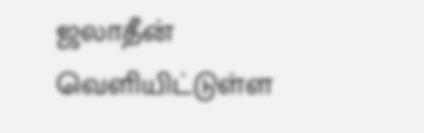ஜலாதீன் வெளியிட்டுள்ள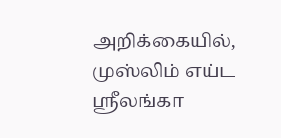அறிக்கையில், முஸ்லிம் எய்ட ஸ்ரீலங்கா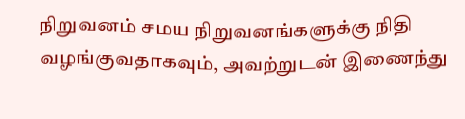நிறுவனம் சமய நிறுவனங்களுக்கு நிதி வழங்குவதாகவும், அவற்றுடன் இணைந்து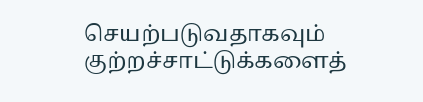செயற்படுவதாகவும் குற்றச்சாட்டுக்களைத்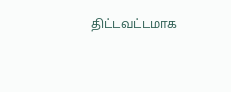திட்டவட்டமாக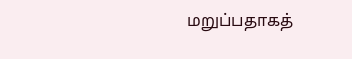மறுப்பதாகத்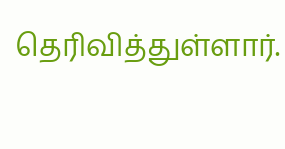தெரிவித்துள்ளார்.